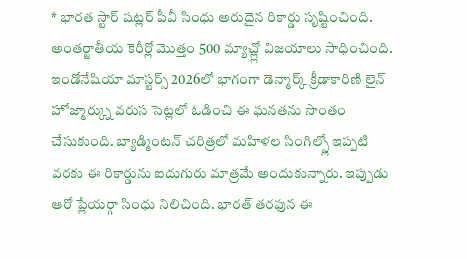* భారత స్టార్ షట్లర్ పీవీ సింధు అరుదైన రికార్డు సృష్టించింది. అంతర్జాతీయ కెరీర్లో మొత్తం 500 మ్యాచ్ల్లో విజయాలు సాధించింది. ఇండోనేషియా మాస్టర్స్ 2026లో భాగంగా డెన్మార్క్ క్రీడాకారిణి లైన్ హోజ్మార్క్ను వరుస సెట్లలో ఓడించి ఈ ఘనతను సొంతం చేసుకుంది. బ్యాడ్మింటన్ చరిత్రలో మహిళల సింగిల్స్లో ఇప్పటి వరకు ఈ రికార్డును ఐదుగురు మాత్రమే అందుకున్నారు. ఇప్పుడు ఆరో ప్లేయర్గా సింధు నిలిచింది. భారత్ తరఫున ఈ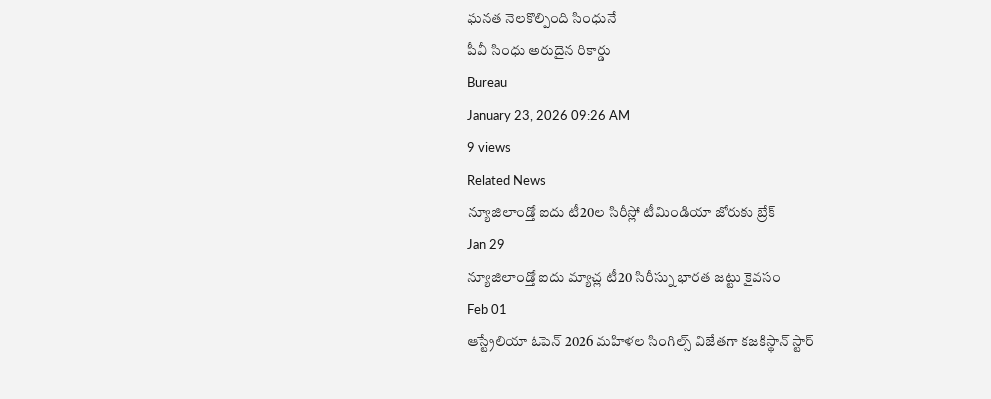ఘనత నెలకొల్పింది సింధునే
పీవీ సింధు అరుదైన రికార్డు
Bureau
January 23, 2026 09:26 AM
9 views
Related News
న్యూజిలాండ్తో ఐదు టీ20ల సిరీస్లో టీమిండియా జోరుకు బ్రేక్
Jan 29
న్యూజిలాండ్తో ఐదు మ్యాచ్ల టీ20 సిరీస్ను భారత జట్టు కైవసం
Feb 01
ఆస్ట్రేలియా ఓపెన్ 2026 మహిళల సింగిల్స్ విజేతగా కజకిస్థాన్ స్టార్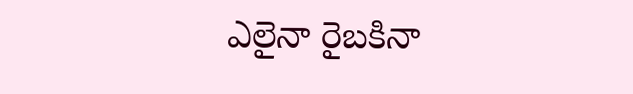ఎలైనా రైబకినా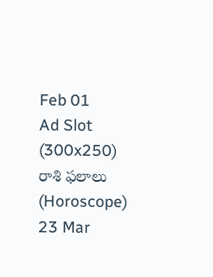Feb 01
Ad Slot (300x250)
రాశి ఫలాలు (Horoscope)
23 Mar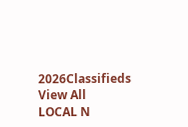2026Classifieds
View All
LOCAL N